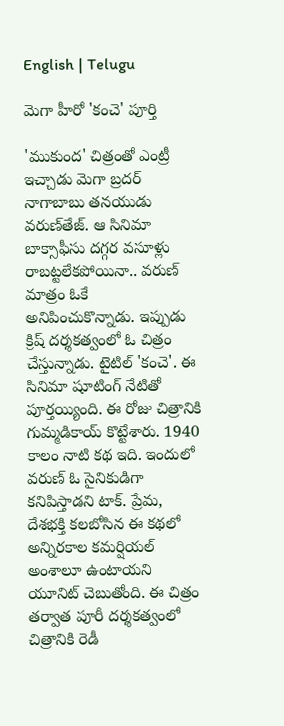English | Telugu

మెగా హీరో 'కంచె' పూర్తి

'ముకుంద' చిత్రంతో ఎంట్రీ ఇచ్చాడు మెగా బ్రదర్ నాగాబాబు తనయుడు వ‌రుణ్‌తేజ్‌. ఆ సినిమా బాక్సాఫీసు ద‌గ్గ‌ర వ‌సూళ్లు రాబ‌ట్ట‌లేక‌పోయినా.. వ‌రుణ్ మాత్రం ఓకే అనిపించుకొన్నాడు. ఇప్పుడు క్రిష్ ద‌ర్శ‌క‌త్వంలో ఓ చిత్రం చేస్తున్నాడు. టైటిల్ 'కంచె'. ఈ సినిమా షూటింగ్ నేటితో పూర్తయ్యింది. ఈ రోజు చిత్రానికి గుమ్మడికాయ్ కొట్టేశారు. 1940 కాలం నాటి క‌థ ఇది. ఇందులో వ‌రుణ్ ఓ సైనికుడిగా క‌నిపిస్తాడ‌ని టాక్‌. ప్రేమ‌, దేశ‌భక్తి క‌ల‌బోసిన ఈ క‌థ‌లో అన్నిర‌కాల క‌మ‌ర్షియ‌ల్ అంశాలూ ఉంటాయ‌ని యూనిట్ చెబుతోంది. ఈ చిత్రం తర్వాత పూరీ దర్శకత్వంలో చిత్రానికి రెడీ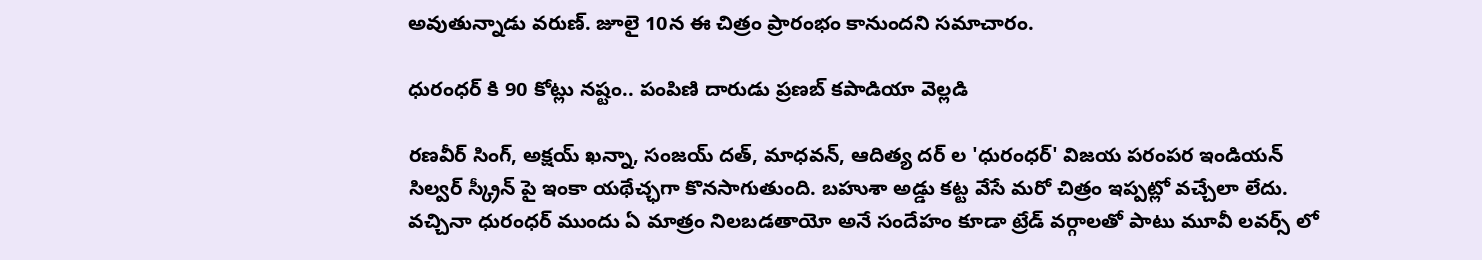అవుతున్నాడు వరుణ్. జూలై 10న ఈ చిత్రం ప్రారంభం కానుందని సమాచారం.

ధురంధర్ కి 90 కోట్లు నష్టం.. పంపిణి దారుడు ప్రణబ్ కపాడియా వెల్లడి

రణవీర్ సింగ్, అక్షయ్ ఖన్నా, సంజయ్ దత్, మాధవన్, ఆదిత్య దర్ ల 'ధురంధర్' విజయ పరంపర ఇండియన్ సిల్వర్ స్క్రీన్ పై ఇంకా యథేచ్ఛగా కొనసాగుతుంది. బహుశా అడ్డు కట్ట వేసే మరో చిత్రం ఇప్పట్లో వచ్చేలా లేదు. వచ్చినా ధురంధర్ ముందు ఏ మాత్రం నిలబడతాయో అనే సందేహం కూడా ట్రేడ్ వర్గాలతో పాటు మూవీ లవర్స్ లో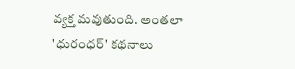వ్యక్త మవుతుంది. అంతలా 'ధురంధర్' కథనాలు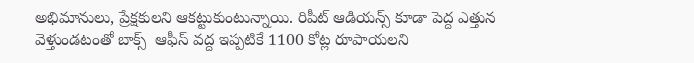అభిమానులు, ప్రేక్షకులని ఆకట్టుకుంటున్నాయి. రిపీట్ ఆడియన్స్ కూడా పెద్ద ఎత్తున వెళ్తుండటంతో బాక్స్  ఆఫీస్ వద్ద ఇప్పటికే 1100 కోట్ల రూపాయలని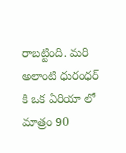రాబట్టింది. మరి అలాంటి ధురంధర్ కి ఒక ఏరియా లో మాత్రం 90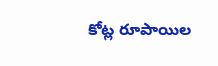కోట్ల రూపాయిల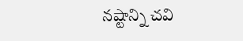నష్టాన్ని చవి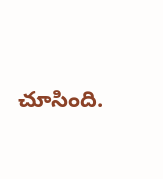చూసింది.